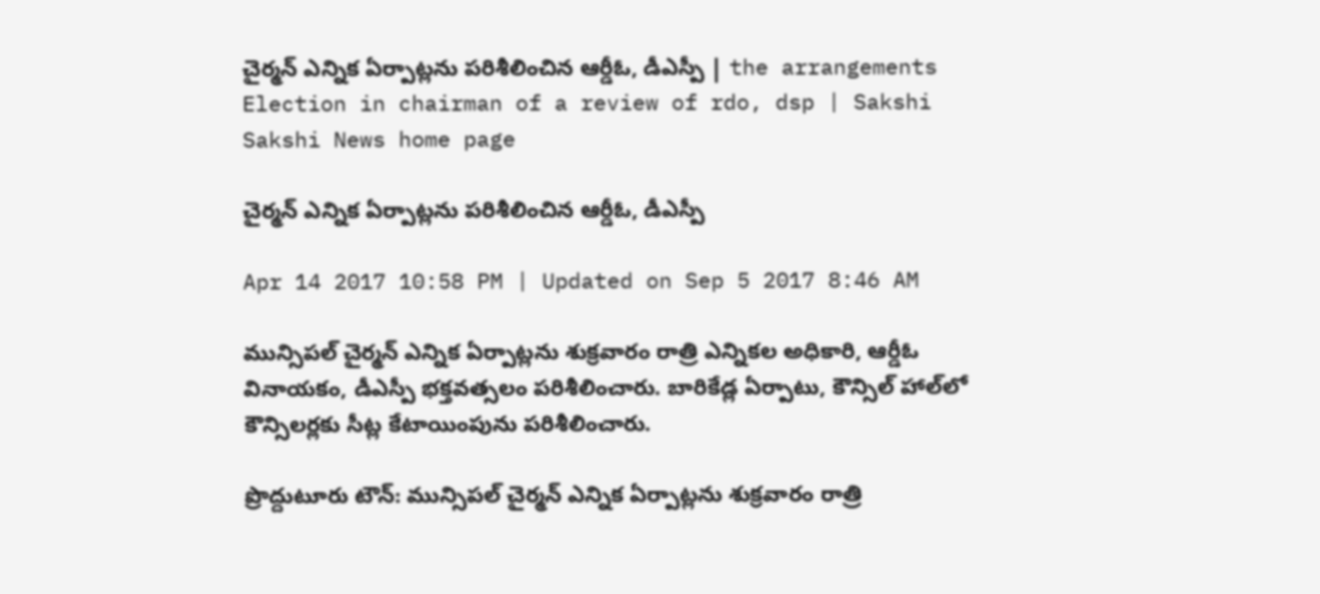చైర్మన్‌ ఎన్నిక ఏర్పాట్లను పరిశీలించిన ఆర్డీఓ, డీఎస్పీ | the arrangements Election in chairman of a review of rdo, dsp | Sakshi
Sakshi News home page

చైర్మన్‌ ఎన్నిక ఏర్పాట్లను పరిశీలించిన ఆర్డీఓ, డీఎస్పీ

Apr 14 2017 10:58 PM | Updated on Sep 5 2017 8:46 AM

మున్సిపల్‌ చైర్మన్‌ ఎన్నిక ఏర్పాట్లను శుక్రవారం రాత్రి ఎన్నికల అధికారి, ఆర్డీఓ వినాయకం, డీఎస్పీ భక్తవత్సలం పరిశీలించారు. బారికేడ్ల ఏర్పాటు, కౌన్సిల్‌ హాల్‌లో కౌన్సిలర్లకు సీట్ల కేటాయింపును పరిశీలించారు.

ప్రొద్దుటూరు టౌన్‌: మున్సిపల్‌ చైర్మన్‌ ఎన్నిక ఏర్పాట్లను శుక్రవారం రాత్రి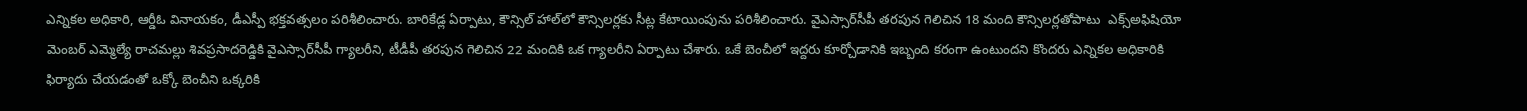ఎన్నికల అధికారి, ఆర్డీఓ వినాయకం, డీఎస్పీ భక్తవత్సలం పరిశీలించారు. బారికేడ్ల ఏర్పాటు, కౌన్సిల్‌ హాల్‌లో కౌన్సిలర్లకు సీట్ల కేటాయింపును పరిశీలించారు. వైఎస్సార్‌సీపీ తరపున గెలిచిన 18 మంది కౌన్సిలర్లతోపాటు  ఎక్స్‌అఫిషియో మెంబర్‌ ఎమ్మెల్యే రాచమల్లు శివప్రసాదరెడ్డికి వైఎస్సార్‌సీపీ గ్యాలరీని, టీడీపీ తరపున గెలిచిన 22 మందికి ఒక గ్యాలరీని ఏర్పాటు చేశారు. ఒకే బెంచీలో ఇద్దరు కూర్చోడానికి ఇబ్బంది కరంగా ఉంటుందని కొందరు ఎన్నికల అధికారికి ఫిర్యాదు చేయడంతో ఒక్కో బెంచీని ఒక్కరికి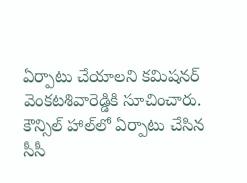ఏర్పాటు చేయాలని కమిషనర్‌ వెంకటశివారెడ్డికి సూచించారు. కౌన్సిల్‌ హాల్‌లో ఏర్పాటు చేసిన సీసీ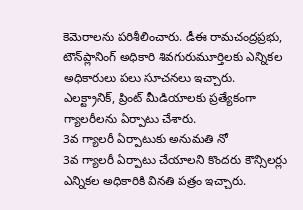కెమెరాలను పరిశీలించారు. డీఈ రామచంద్రప్రభు, టౌన్‌ప్లానింగ్‌ అధికారి శివగురుమూర్తిలకు ఎన్నికల అధికారులు పలు సూచనలు ఇచ్చారు. ఎలక్ట్రానిక్, ప్రింట్‌ మీడియాలకు ప్రత్యేకంగా గ్యాలరీలను ఏర్పాటు చేశారు.
3వ గ్యాలరీ ఏర్పాటుకు అనుమతి నో
3వ గ్యాలరీ ఏర్పాటు చేయాలని కొందరు కౌన్సిలర్లు ఎన్నికల అధికారికి వినతి పత్రం ఇచ్చారు.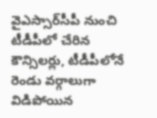వైఎస్సార్‌సీపీ నుంచి టీడీపీలో చేరిన కౌన్సిలర్లు, టీడీపీలోనే రెండు వర్గాలుగా విడిపోయిన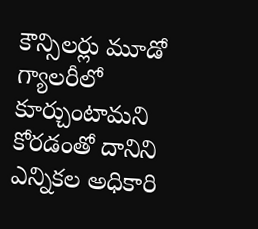కౌన్సిలర్లు మూడో గ్యాలరీలో కూర్చుంటామని కోరడంతో దానిని ఎన్నికల అధికారి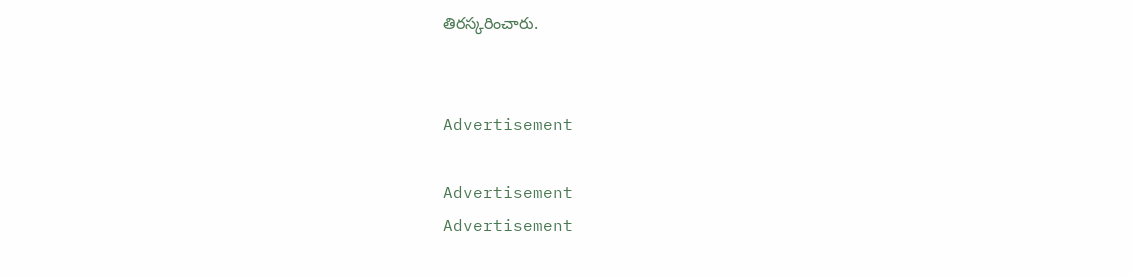తిరస్కరించారు.


Advertisement

Advertisement
Advertisement